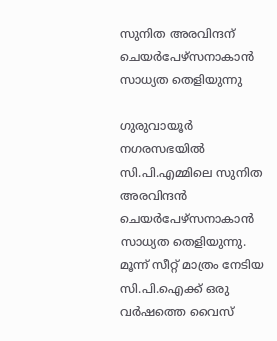സുനിത അരവിന്ദന് ചെയര്‍പേഴ്‌സനാകാന്‍ സാധ്യത തെളിയുന്നു

ഗുരുവായൂര്‍ നഗരസഭയില്‍ സി.പി.എമ്മിലെ സുനിത അരവിന്ദന്‍ ചെയര്‍പേഴ്‌സനാകാന്‍ സാധ്യത തെളിയുന്നു. മൂന്ന് സീറ്റ് മാത്രം നേടിയ സി.പി.ഐക്ക് ഒരു വര്‍ഷത്തെ വൈസ്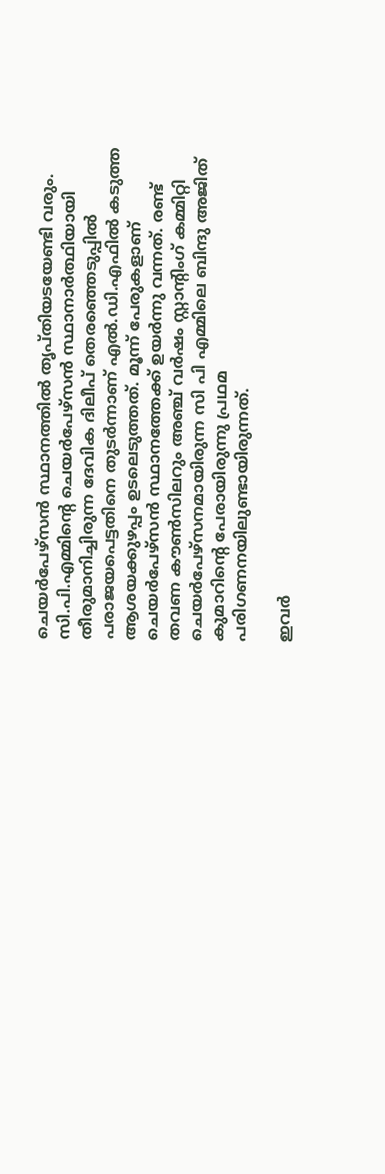ചെയര്‍പേഴ്‌സന്‍ സ്ഥാനത്തില്‍ തൃപ്തിയടയേണ്ടി വരും. സി.പി.എമ്മിന്റെ ചെയര്‍പേഴ്‌സന്‍ സ്ഥാനാര്‍ത്ഥിയായി തീരുമാനിച്ചിരുന്ന ദേവിക ദിലീപ് തെരഞ്ഞെടുപ്പില്‍ പരാജയപെട്ടതിനെ തുടര്‍ന്നാണ് എല്‍.ഡി.എഫില്‍ കടുത്ത ആശയക്കുഴപ്പം ഉടലെടുത്തത്. മൂന്ന് പേരുകളാണ് ചെയര്‍പേഴ്‌സന്‍ സ്ഥാനത്തേക്ക് ഉയര്‍ന്നു വന്നത്. രണ്ട് തവണ കൗണ്‍സിലറും അഞ്ച് വര്‍ഷം സ്റ്റാന്റിംഗ് കമ്മിറ്റി ചെയര്‍പേഴ്‌സനമായിരുന്ന സി പി എമ്മിലെ ബിന്ദു അജിത്
കുമാറിന്റെ പേരായിരുന്നു പ്രഥമ പരിഗണനയിലുണ്ടായിരുന്നത്.

ഇവര്‍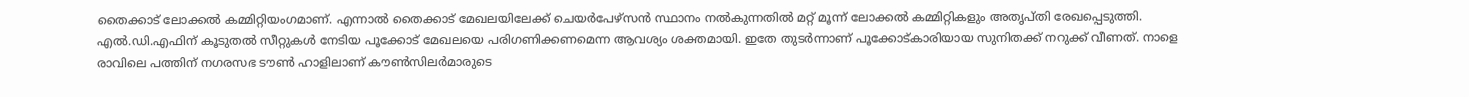തൈക്കാട് ലോക്കല്‍ കമ്മിറ്റിയംഗമാണ്. എന്നാല്‍ തൈക്കാട് മേഖലയിലേക്ക് ചെയര്‍പേഴ്‌സന്‍ സ്ഥാനം നല്‍കുന്നതില്‍ മറ്റ് മൂന്ന് ലോക്കല്‍ കമ്മിറ്റികളും അതൃപ്തി രേഖപ്പെടുത്തി. എല്‍.ഡി.എഫിന് കൂടുതല്‍ സീറ്റുകള്‍ നേടിയ പൂക്കോട് മേഖലയെ പരിഗണിക്കണമെന്ന ആവശ്യം ശക്തമായി. ഇതേ തുടര്‍ന്നാണ് പൂക്കോട്കാരിയായ സുനിതക്ക് നറുക്ക് വീണത്. നാളെ രാവിലെ പത്തിന് നഗരസഭ ടൗണ്‍ ഹാളിലാണ് കൗണ്‍സിലര്‍മാരുടെ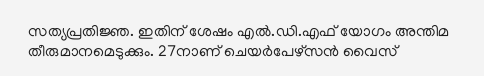സത്യപ്രതിജ്ഞ. ഇതിന് ശേഷം എല്‍.ഡി.എഫ് യോഗം അന്തിമ തീരുമാനമെടുക്കും. 27നാണ് ചെയര്‍പേഴ്‌സന്‍ വൈസ്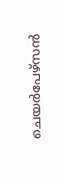ചെയര്‍പേഴ്‌സന്‍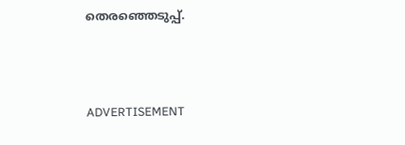തെരഞ്ഞെടുപ്പ്.



ADVERTISEMENT